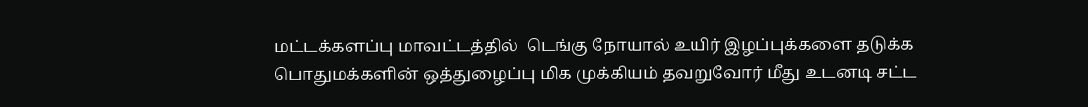மட்டக்களப்பு மாவட்டத்தில்  டெங்கு நோயால் உயிர் இழப்புக்களை தடுக்க  பொதுமக்களின் ஒத்துழைப்பு மிக முக்கியம் தவறுவோர் மீது உடனடி சட்ட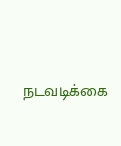நடவடிக்கை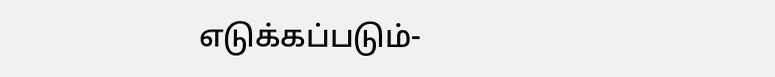எடுக்கப்படும்-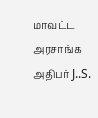மாவட்ட அரசாங்க அதிபர் J..S.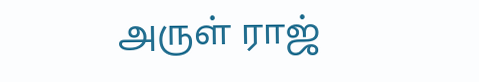அருள் ராஜ்